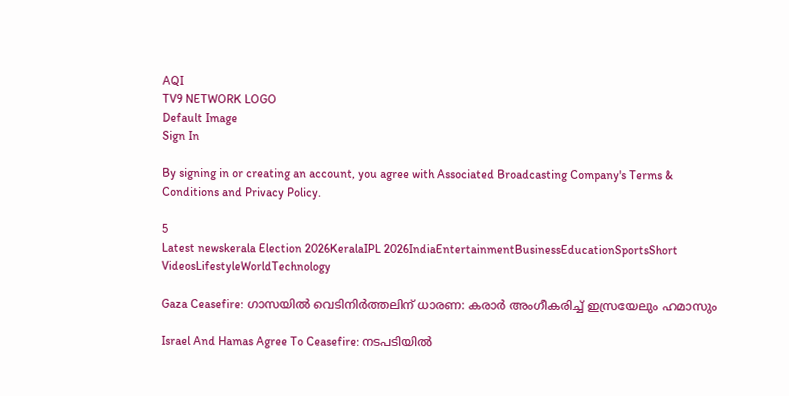AQI
TV9 NETWORK LOGO
Default Image
Sign In

By signing in or creating an account, you agree with Associated Broadcasting Company's Terms & Conditions and Privacy Policy.

5
Latest newskerala Election 2026KeralaIPL 2026IndiaEntertainmentBusinessEducationSportsShort VideosLifestyleWorldTechnology

Gaza Ceasefire: ഗാസയിൽ വെടിനിർത്തലിന് ധാരണ: കരാർ അംഗീകരിച്ച് ഇസ്രയേലും ഹമാസും

Israel And Hamas Agree To Ceasefire: നടപടിയിൽ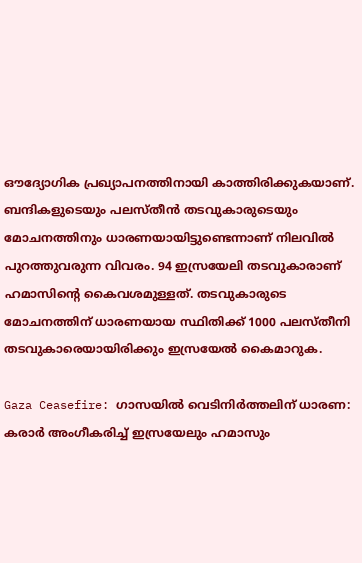ഔദ്യോഗിക പ്രഖ്യാപനത്തിനായി കാത്തിരിക്കുകയാണ്. ബന്ദികളുടെയും പലസ്തീൻ തടവുകാരുടെയും മോചനത്തിനും ധാരണയായിട്ടുണ്ടെന്നാണ് നിലവിൽ പുറത്തുവരുന്ന വിവരം. 94 ഇസ്രയേലി തടവുകാരാണ് ഹമാസിന്റെ കൈവശമുള്ളത്. തടവുകാരുടെ മോചനത്തിന് ധാരണയായ സ്ഥിതിക്ക് 1000 പലസ്തീനി തടവുകാരെയായിരിക്കും ഇസ്രയേൽ കൈമാറുക.

Gaza Ceasefire: ഗാസയിൽ വെടിനിർത്തലിന് ധാരണ: കരാർ അംഗീകരിച്ച് ഇസ്രയേലും ഹമാസും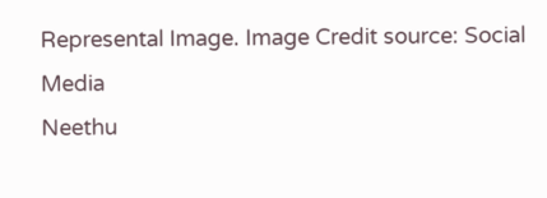Represental Image. Image Credit source: Social Media
Neethu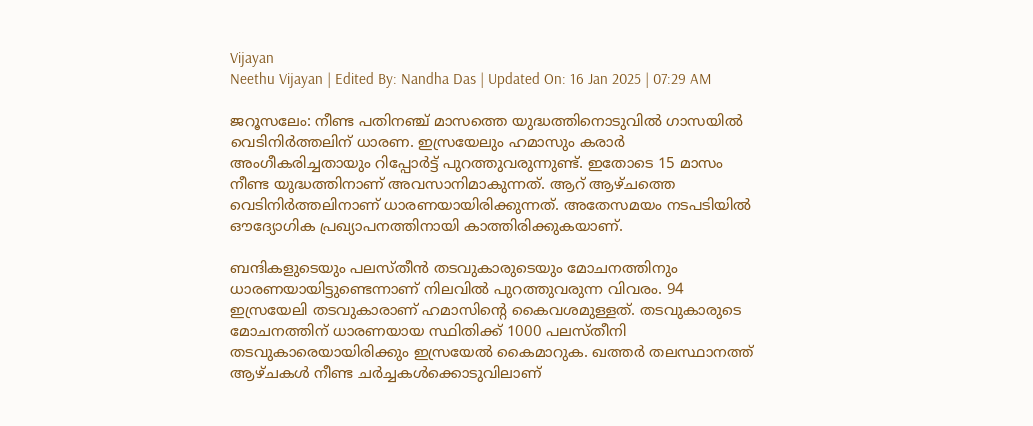Vijayan
Neethu Vijayan | Edited By: Nandha Das | Updated On: 16 Jan 2025 | 07:29 AM

ജറൂസലേം: നീണ്ട പതിനഞ്ച് മാസത്തെ യുദ്ധത്തിനൊടുവിൽ ഗാസയിൽ വെടിനിർത്തലിന് ധാരണ. ഇസ്രയേലും ഹമാസും കരാർ അംഗീകരിച്ചതായും റിപ്പോർട്ട് പുറത്തുവരുന്നുണ്ട്. ഇതോടെ 15 മാസം നീണ്ട യുദ്ധത്തിനാണ് അവസാനിമാകുന്നത്. ആറ് ആഴ്ചത്തെ വെടിനിർത്തലിനാണ് ധാരണയായിരിക്കുന്നത്. അതേസമയം നടപടിയിൽ ഔദ്യോഗിക പ്രഖ്യാപനത്തിനായി കാത്തിരിക്കുകയാണ്.

ബന്ദികളുടെയും പലസ്തീൻ തടവുകാരുടെയും മോചനത്തിനും ധാരണയായിട്ടുണ്ടെന്നാണ് നിലവിൽ പുറത്തുവരുന്ന വിവരം. 94 ഇസ്രയേലി തടവുകാരാണ് ഹമാസിന്റെ കൈവശമുള്ളത്. തടവുകാരുടെ മോചനത്തിന് ധാരണയായ സ്ഥിതിക്ക് 1000 പലസ്തീനി തടവുകാരെയായിരിക്കും ഇസ്രയേൽ കൈമാറുക. ഖത്തർ തലസ്ഥാനത്ത് ആഴ്ചകൾ നീണ്ട ചർച്ചകൾക്കൊടുവിലാണ്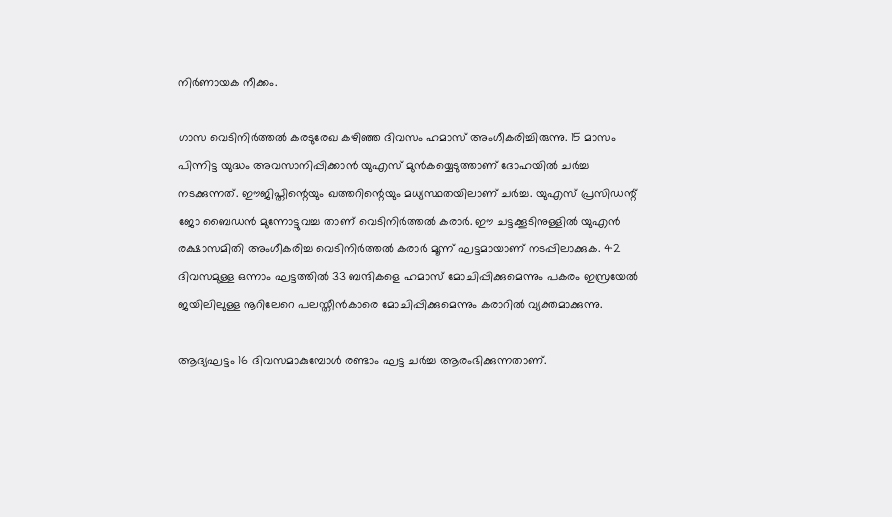നിർണായക നീക്കം.

ഗാസ വെടിനിർത്തൽ കരടുരേഖ കഴിഞ്ഞ ദിവസം ഹമാസ് അംഗീകരിച്ചിരുന്നു. 15 മാസം പിന്നിട്ട യുദ്ധം അവസാനിപ്പിക്കാൻ യുഎസ് മുൻകയ്യെടുത്താണ് ദോഹയിൽ ചർച്ച നടക്കുന്നത്. ഈജിപ്തിന്റെയും ഖത്തറിന്റെയും മധ്യസ്ഥതയിലാണ് ചർച്ച. യുഎസ് പ്രസിഡന്റ് ജോ ബൈഡന്‍ മുന്നോട്ടുവച്ച താണ് വെടിനിർത്തൽ കരാർ. ഈ ചട്ടക്കൂടിനുള്ളില്‍ യുഎന്‍ രക്ഷാസമിതി അംഗീകരിച്ച വെടിനിര്‍ത്തല്‍ കരാര്‍ മൂന്ന് ഘട്ടമായാണ് നടപ്പിലാക്കുക. 42 ദിവസമുള്ള ഒന്നാം ഘട്ടത്തില്‍ 33 ബന്ദികളെ ഹമാസ് മോചിപ്പിക്കുമെന്നും പകരം ഇസ്രയേല്‍ ജയിലിലുള്ള നൂറിലേറെ പലസ്തീന്‍കാരെ മോചിപ്പിക്കുമെന്നും കരാറിൽ വ്യക്തമാക്കുന്നു.

ആദ്യഘട്ടം 16 ദിവസമാകുമ്പോള്‍ രണ്ടാം ഘട്ട ചര്‍ച്ച ആരംഭിക്കുന്നതാണ്.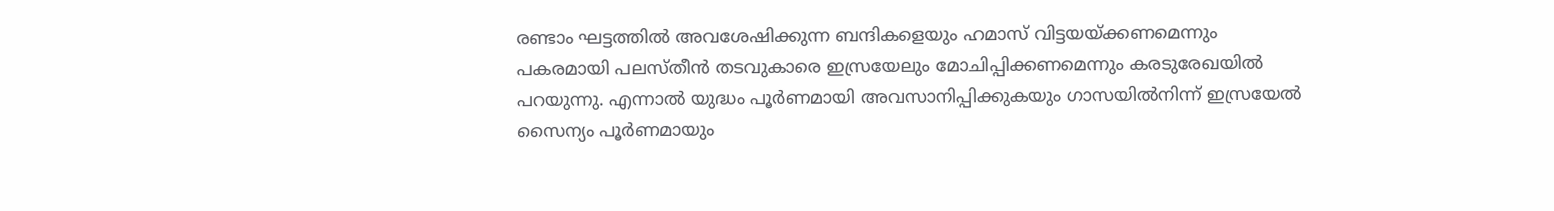രണ്ടാം ഘട്ടത്തില്‍ അവശേഷിക്കുന്ന ബന്ദികളെയും ഹമാസ് വിട്ടയയ്ക്കണമെന്നും പകരമായി പലസ്തീന്‍ തടവുകാരെ ഇസ്രയേലും മോചിപ്പിക്കണമെന്നും കരടുരേഖയിൽ പറയുന്നു. എന്നാല്‍ യുദ്ധം പൂര്‍ണമായി അവസാനിപ്പിക്കുകയും ഗാസയില്‍നിന്ന് ഇസ്രയേല്‍ സൈന്യം പൂര്‍ണമായും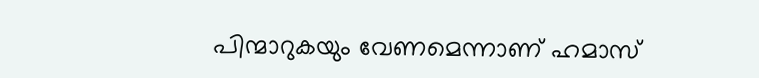പിന്മാറുകയും വേണമെന്നാണ് ഹമാസ്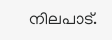നിലപാട്.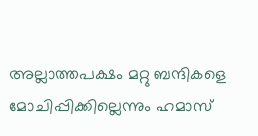അല്ലാത്തപക്ഷം മറ്റു ബന്ദികളെ മോചിപ്പിക്കില്ലെന്നും ഹമാസ്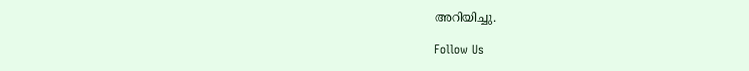അറിയിച്ചു.

Follow Us